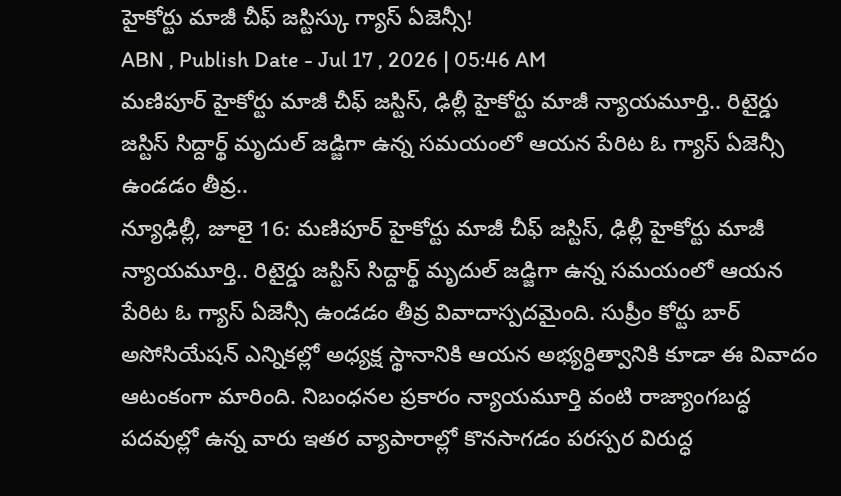హైకోర్టు మాజీ చీఫ్ జస్టిస్కు గ్యాస్ ఏజెన్సీ!
ABN , Publish Date - Jul 17 , 2026 | 05:46 AM
మణిపూర్ హైకోర్టు మాజీ చీఫ్ జస్టిస్, ఢిల్లీ హైకోర్టు మాజీ న్యాయమూర్తి.. రిటైర్డు జస్టిస్ సిద్దార్థ్ మృదుల్ జడ్జిగా ఉన్న సమయంలో ఆయన పేరిట ఓ గ్యాస్ ఏజెన్సీ ఉండడం తీవ్ర..
న్యూఢిల్లీ, జూలై 16: మణిపూర్ హైకోర్టు మాజీ చీఫ్ జస్టిస్, ఢిల్లీ హైకోర్టు మాజీ న్యాయమూర్తి.. రిటైర్డు జస్టిస్ సిద్దార్థ్ మృదుల్ జడ్జిగా ఉన్న సమయంలో ఆయన పేరిట ఓ గ్యాస్ ఏజెన్సీ ఉండడం తీవ్ర వివాదాస్పదమైంది. సుప్రీం కోర్టు బార్ అసోసియేషన్ ఎన్నికల్లో అధ్యక్ష స్థానానికి ఆయన అభ్యర్ధిత్వానికి కూడా ఈ వివాదం ఆటంకంగా మారింది. నిబంధనల ప్రకారం న్యాయమూర్తి వంటి రాజ్యాంగబద్ధ పదవుల్లో ఉన్న వారు ఇతర వ్యాపారాల్లో కొనసాగడం పరస్పర విరుద్ధ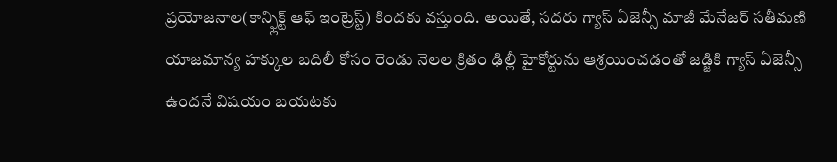ప్రయోజనాల(కాన్ఫ్లిక్ట్ ఆఫ్ ఇంట్రెస్ట్) కిందకు వస్తుంది. అయితే, సదరు గ్యాస్ ఏజెన్సీ మాజీ మేనేజర్ సతీమణి యాజమాన్య హక్కుల బదిలీ కోసం రెండు నెలల క్రితం ఢిల్లీ హైకోర్టును ఆశ్రయించడంతో జడ్జికి గ్యాస్ ఏజెన్సీ ఉందనే విషయం బయటకు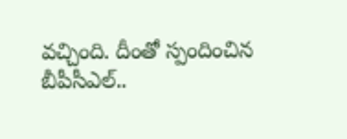వచ్చింది. దీంతో స్పందించిన బీపీసీఎల్..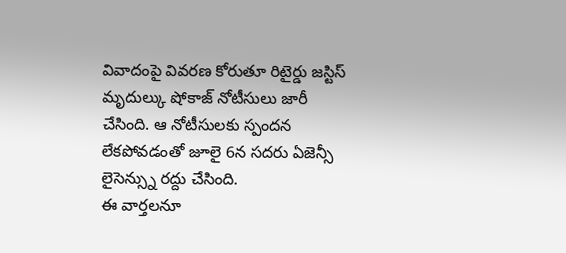వివాదంపై వివరణ కోరుతూ రిటైర్డు జస్టిస్ మృదుల్కు షోకాజ్ నోటీసులు జారీ చేసింది. ఆ నోటీసులకు స్పందన లేకపోవడంతో జూలై 6న సదరు ఏజెన్సీ లైసెన్స్ను రద్దు చేసింది.
ఈ వార్తలనూ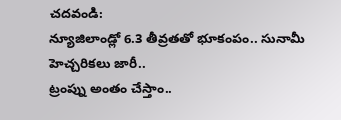చదవండి:
న్యూజిలాండ్లో 6.3 తీవ్రతతో భూకంపం.. సునామీ హెచ్చరికలు జారీ..
ట్రంప్ను అంతం చేస్తాం..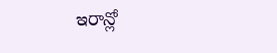ఇరాన్లో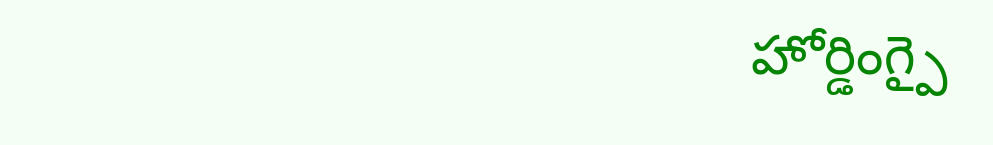హోర్డింగ్పై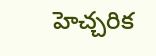హెచ్చరిక